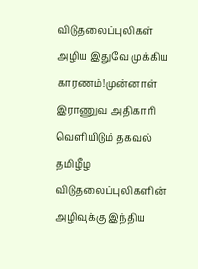விடுதலைப்புலிகள் அழிய இதுவே முக்கிய காரணம்!முன்னாள் இராணுவ அதிகாரி வெளியிடும் தகவல்
தமிழீழ விடுதலைப்புலிகளின் அழிவுக்கு இந்திய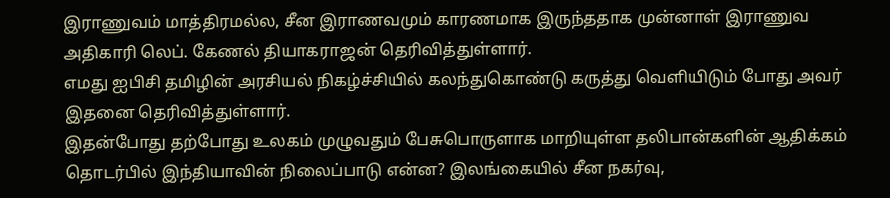இராணுவம் மாத்திரமல்ல, சீன இராணவமும் காரணமாக இருந்ததாக முன்னாள் இராணுவ அதிகாரி லெப். கேணல் தியாகராஜன் தெரிவித்துள்ளார்.
எமது ஐபிசி தமிழின் அரசியல் நிகழ்ச்சியில் கலந்துகொண்டு கருத்து வெளியிடும் போது அவர் இதனை தெரிவித்துள்ளார்.
இதன்போது தற்போது உலகம் முழுவதும் பேசுபொருளாக மாறியுள்ள தலிபான்களின் ஆதிக்கம் தொடர்பில் இந்தியாவின் நிலைப்பாடு என்ன? இலங்கையில் சீன நகர்வு,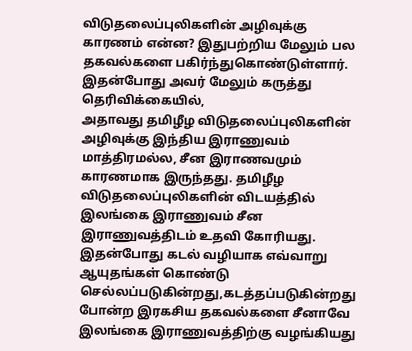விடுதலைப்புலிகளின் அழிவுக்கு காரணம் என்ன? இதுபற்றிய மேலும் பல தகவல்களை பகிர்ந்துகொண்டுள்ளார்.
இதன்போது அவர் மேலும் கருத்து தெரிவிக்கையில்,
அதாவது தமிழீழ விடுதலைப்புலிகளின் அழிவுக்கு இந்திய இராணுவம் மாத்திரமல்ல, சீன இராணவமும் காரணமாக இருந்தது. தமிழீழ விடுதலைப்புலிகளின் விடயத்தில் இலங்கை இராணுவம் சீன இராணுவத்திடம் உதவி கோரியது.
இதன்போது கடல் வழியாக எவ்வாறு ஆயுதங்கள் கொண்டு செல்லப்படுகின்றது,கடத்தப்படுகின்றது போன்ற இரகசிய தகவல்களை சீனாவே இலங்கை இராணுவத்திற்கு வழங்கியது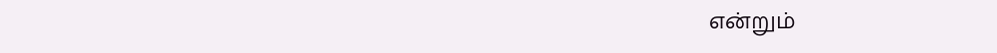என்றும்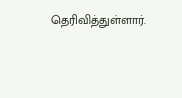தெரிவித்துள்ளார்.